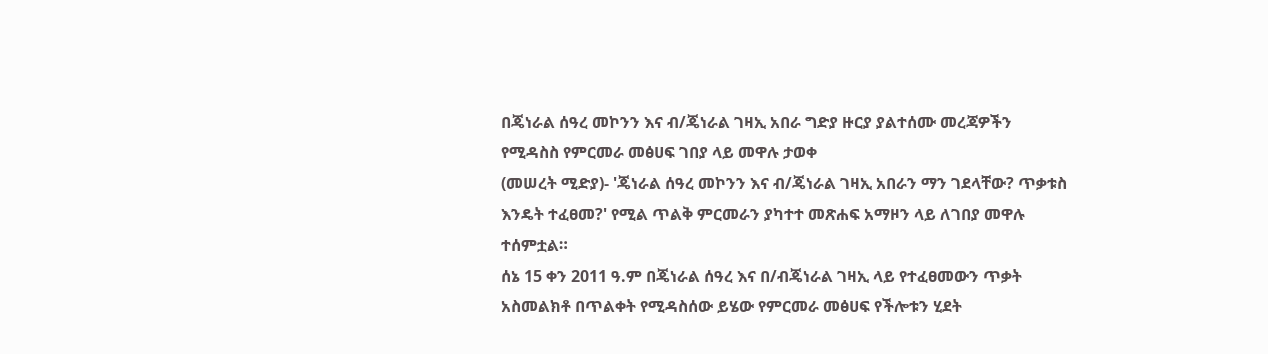በጄነራል ሰዓረ መኮንን እና ብ/ጄነራል ገዛኢ አበራ ግድያ ዙርያ ያልተሰሙ መረጃዎችን የሚዳስስ የምርመራ መፅሀፍ ገበያ ላይ መዋሉ ታወቀ
(መሠረት ሚድያ)- 'ጄነራል ሰዓረ መኮንን እና ብ/ጄነራል ገዛኢ አበራን ማን ገደላቸው? ጥቃቱስ እንዴት ተፈፀመ?' የሚል ጥልቅ ምርመራን ያካተተ መጽሐፍ አማዞን ላይ ለገበያ መዋሉ ተሰምቷል።
ሰኔ 15 ቀን 2011 ዓ.ም በጄነራል ሰዓረ እና በ/ብጄነራል ገዛኢ ላይ የተፈፀመውን ጥቃት አስመልክቶ በጥልቀት የሚዳስሰው ይሄው የምርመራ መፅሀፍ የችሎቱን ሂደት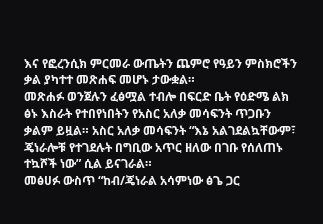እና የፎረንሲክ ምርመራ ውጤትን ጨምሮ የዓይን ምስክሮችን ቃል ያካተተ መጽሐፍ መሆኑ ታውቋል።
መጽሐፉ ወንጀሉን ፈፅሟል ተብሎ በፍርድ ቤት የዕድሜ ልክ ፅኑ እስራት የተበየነበትን የአስር አለቃ መሳፍንት ጥጋቡን ቃልም ይዟል። አስር አለቃ መሳፍንት “እኔ አልገደልኳቸውም፣ ጄነራሎቹ የተገደሉት በግቢው አጥር ዘለው በገቡ የሰለጠኑ ተኳሾች ነው” ሲል ይናገራል።
መፅሀፉ ውስጥ “ከብ/ጄነራል አሳምነው ፅጌ ጋር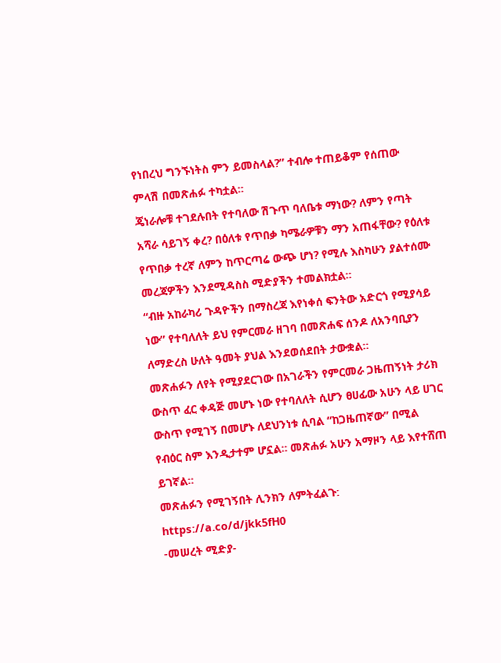የነበረህ ግንኙነትስ ምን ይመስላል?” ተብሎ ተጠይቆም የሰጠው ምላሽ በመጽሐፉ ተካቷል።
ጄነራሎቹ ተገደሉበት የተባለው ሽጉጥ ባለቤቱ ማነው? ለምን የጣት አሻራ ሳይገኝ ቀረ? በዕለቱ የጥበቃ ካሜራዎቹን ማን አጠፋቸው? የዕለቱ የጥበቃ ተረኛ ለምን ከጥርጣሬ ውጭ ሆነ? የሚሉ እስካሁን ያልተሰሙ መረጃዎችን እንደሚዳስስ ሚድያችን ተመልክቷል።
“ብዙ አከራካሪ ጉዳዮችን በማስረጃ እየነቀሰ ፍንትው አድርጎ የሚያሳይ ነው” የተባለለት ይህ የምርመራ ዘገባ በመጽሐፍ ሰንዶ ለአንባቢያን ለማድረስ ሁለት ዓመት ያህል እንደወሰደበት ታውቋል።
መጽሐፉን ለየት የሚያደርገው በአገራችን የምርመራ ጋዜጠኝነት ታሪክ ውስጥ ፈር ቀዳጅ መሆኑ ነው የተባለለት ሲሆን ፀሀፊው አሁን ላይ ሀገር ውስጥ የሚገኝ በመሆኑ ለደህንነቱ ሲባል “ከጋዜጠኛው” በሚል የብዕር ስም እንዲታተም ሆኗል። መጽሐፉ አሁን አማዞን ላይ እየተሸጠ ይገኛል።
መጽሐፉን የሚገኝበት ሊንክን ለምትፈልጉ: https://a.co/d/jkk5fH0
-መሠረት ሚድያ-